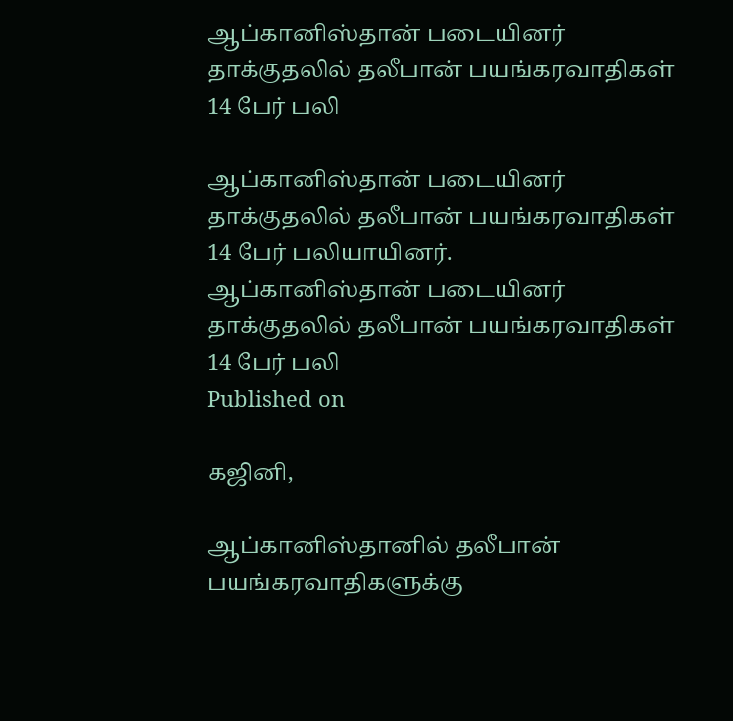ஆப்கானிஸ்தான் படையினர் தாக்குதலில் தலீபான் பயங்கரவாதிகள் 14 பேர் பலி

ஆப்கானிஸ்தான் படையினர் தாக்குதலில் தலீபான் பயங்கரவாதிகள் 14 பேர் பலியாயினர்.
ஆப்கானிஸ்தான் படையினர் தாக்குதலில் தலீபான் பயங்கரவாதிகள் 14 பேர் பலி
Published on

கஜினி,

ஆப்கானிஸ்தானில் தலீபான் பயங்கரவாதிகளுக்கு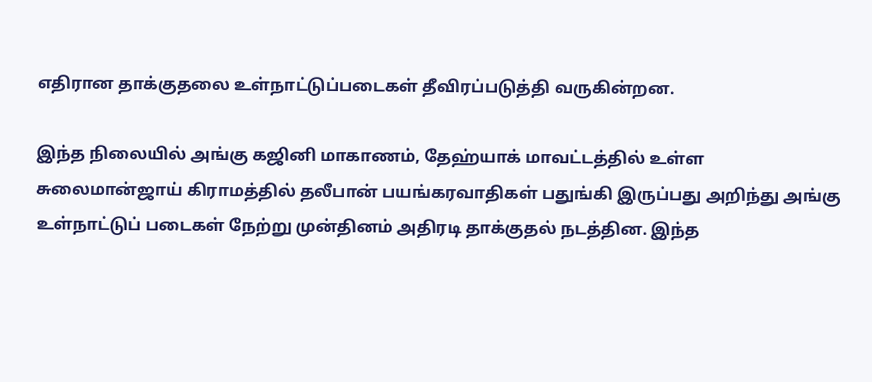எதிரான தாக்குதலை உள்நாட்டுப்படைகள் தீவிரப்படுத்தி வருகின்றன.

இந்த நிலையில் அங்கு கஜினி மாகாணம், தேஹ்யாக் மாவட்டத்தில் உள்ள சுலைமான்ஜாய் கிராமத்தில் தலீபான் பயங்கரவாதிகள் பதுங்கி இருப்பது அறிந்து அங்கு உள்நாட்டுப் படைகள் நேற்று முன்தினம் அதிரடி தாக்குதல் நடத்தின. இந்த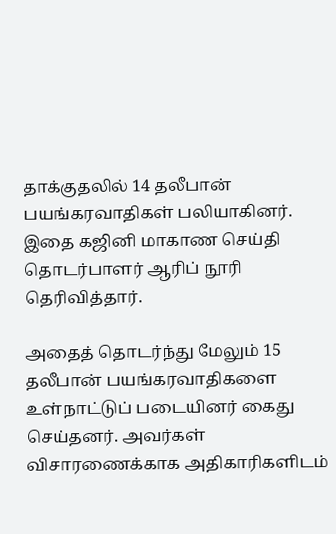தாக்குதலில் 14 தலீபான் பயங்கரவாதிகள் பலியாகினர். இதை கஜினி மாகாண செய்தி தொடர்பாளர் ஆரிப் நூரி தெரிவித்தார்.

அதைத் தொடர்ந்து மேலும் 15 தலீபான் பயங்கரவாதிகளை உள்நாட்டுப் படையினர் கைது செய்தனர். அவர்கள் விசாரணைக்காக அதிகாரிகளிடம்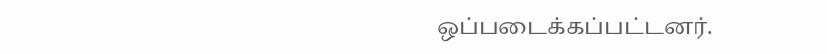ஒப்படைக்கப்பட்டனர்.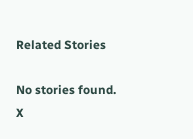Related Stories

No stories found.
X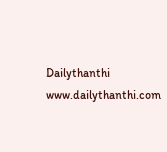Dailythanthi
www.dailythanthi.com